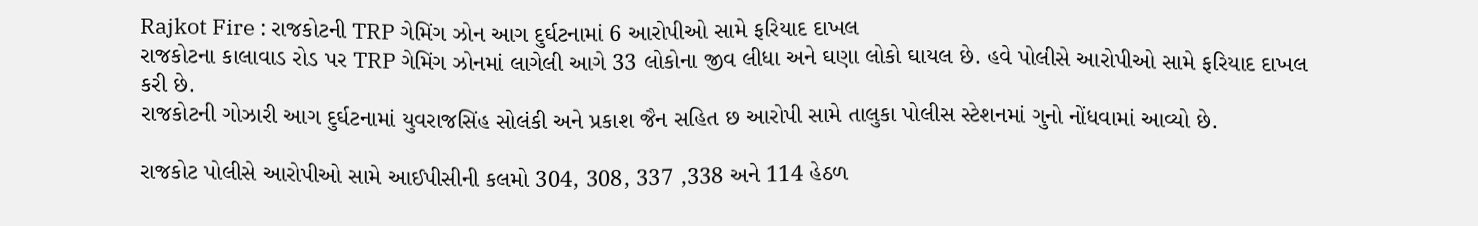Rajkot Fire : રાજકોટની TRP ગેમિંગ ઝોન આગ દુર્ઘટનામાં 6 આરોપીઓ સામે ફરિયાદ દાખલ
રાજકોટના કાલાવાડ રોડ પર TRP ગેમિંગ ઝોનમાં લાગેલી આગે 33 લોકોના જીવ લીધા અને ઘણા લોકો ઘાયલ છે. હવે પોલીસે આરોપીઓ સામે ફરિયાદ દાખલ કરી છે.
રાજકોટની ગોઝારી આગ દુર્ઘટનામાં યુવરાજસિંહ સોલંકી અને પ્રકાશ જૈન સહિત છ આરોપી સામે તાલુકા પોલીસ સ્ટેશનમાં ગુનો નોંધવામાં આવ્યો છે.

રાજકોટ પોલીસે આરોપીઓ સામે આઈપીસીની કલમો 304, 308, 337 ,338 અને 114 હેઠળ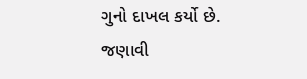ગુનો દાખલ કર્યો છે.
જણાવી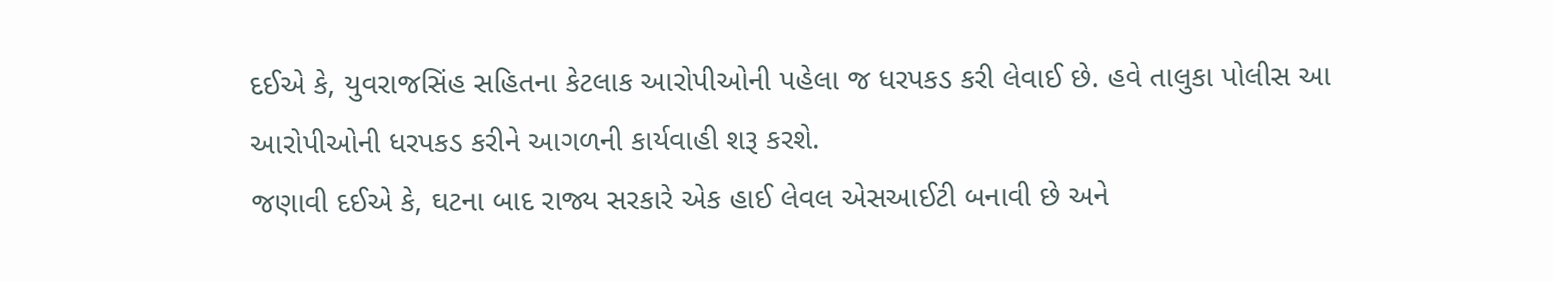દઈએ કે, યુવરાજસિંહ સહિતના કેટલાક આરોપીઓની પહેલા જ ધરપકડ કરી લેવાઈ છે. હવે તાલુકા પોલીસ આ આરોપીઓની ધરપકડ કરીને આગળની કાર્યવાહી શરૂ કરશે.
જણાવી દઈએ કે, ઘટના બાદ રાજ્ય સરકારે એક હાઈ લેવલ એસઆઈટી બનાવી છે અને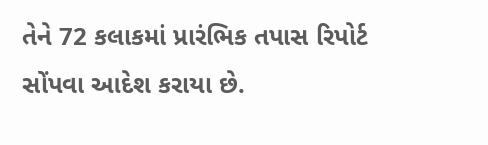તેને 72 કલાકમાં પ્રારંભિક તપાસ રિપોર્ટ સોંપવા આદેશ કરાયા છે.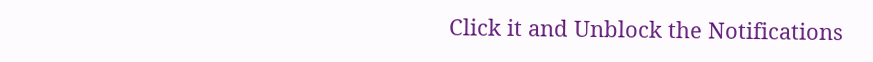Click it and Unblock the Notifications